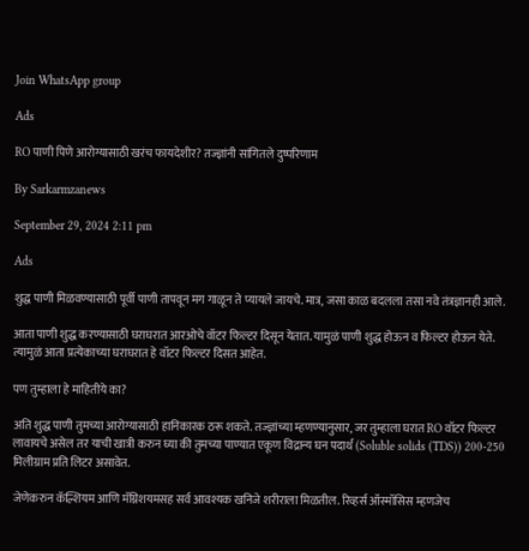Join WhatsApp group

Ads

RO पाणी पिणे आरोग्यासाठी खरंच फायदेशीर? तज्ज्ञांनी सांगितले दुष्परिणाम

By Sarkarmzanews

September 29, 2024 2:11 pm

Ads

शुद्ध पाणी मिळवण्यासाठी पूर्वी पाणी तापवून मग गाळून ते प्यायले जायचे. मात्र, जसा काळ बदलला तसा नवे तंत्रज्ञानही आले.

आता पाणी शुद्ध करण्यासाठी घराघरात आरओचे वॉटर फिल्टर दिसून येतात. यामुळं पाणी शुद्ध होऊन व फिल्टर होऊन येते. त्यामुळं आता प्रत्येकाच्या घराघरात हे वॉटर फिल्टर दिसत आहेत.

पण तुम्हाला हे माहितीये का?

अति शुद्ध पाणी तुमच्या आरोग्यासाठी हानिकारक ठरू शकते. तज्ज्ञांच्या म्हणण्यानुसार, जर तुम्हाला घरात RO वॉटर फिल्टर लावायचे असेल तर याची खात्री करुन घ्या की तुमच्या पाण्यात एकूण विद्रान्य घन पदार्थ (Soluble solids (TDS)) 200-250 मिलीग्राम प्रति लिटर असावेत.

जेणेकरुन कॅल्शियम आणि मॅग्निशयमसह सर्व आवश्यक खनिजे शरीराला मिळतील. रिव्हर्स ऑस्मॉसिस म्हणजेच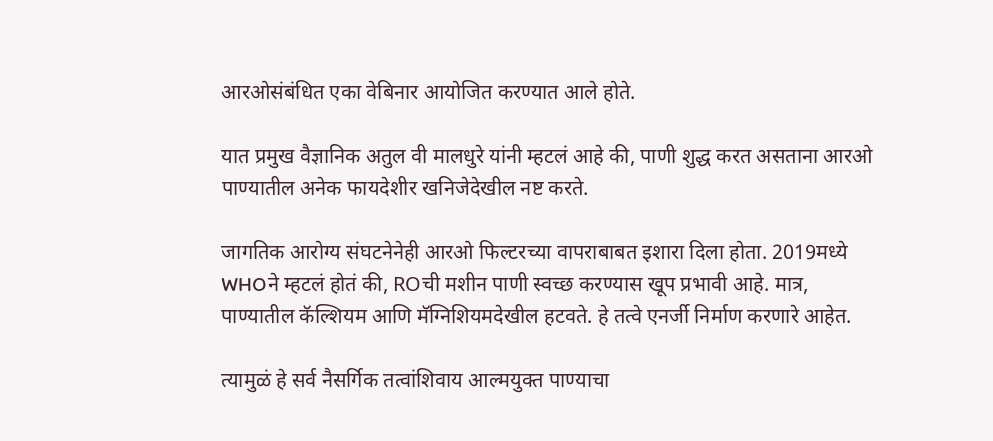आरओसंबंधित एका वेबिनार आयोजित करण्यात आले होते.

यात प्रमुख वैज्ञानिक अतुल वी मालधुरे यांनी म्हटलं आहे की, पाणी शुद्ध करत असताना आरओ पाण्यातील अनेक फायदेशीर खनिजेदेखील नष्ट करते.

जागतिक आरोग्य संघटनेनेही आरओ फिल्टरच्या वापराबाबत इशारा दिला होता. 2019मध्ये WHOने म्हटलं होतं की, ROची मशीन पाणी स्वच्छ करण्यास खूप प्रभावी आहे. मात्र, पाण्यातील कॅल्शियम आणि मॅग्निशियमदेखील हटवते. हे तत्वे एनर्जी निर्माण करणारे आहेत.

त्यामुळं हे सर्व नैसर्गिक तत्वांशिवाय आल्मयुक्त पाण्याचा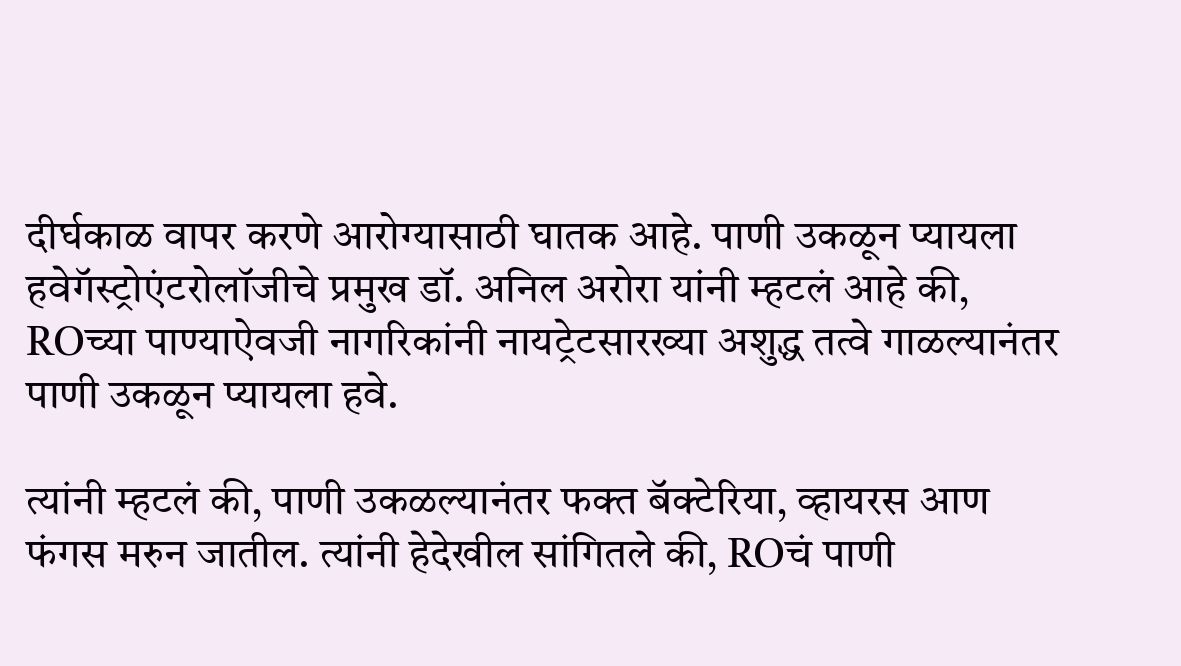दीर्घकाळ वापर करणे आरोग्यासाठी घातक आहे. पाणी उकळून प्यायला हवेगॅस्ट्रोएंटरोलॉजीचे प्रमुख डॉ. अनिल अरोरा यांनी म्हटलं आहे की, ROच्या पाण्याऐवजी नागरिकांनी नायट्रेटसारख्या अशुद्ध तत्वे गाळल्यानंतर पाणी उकळून प्यायला हवे.

त्यांनी म्हटलं की, पाणी उकळल्यानंतर फक्त बॅक्टेरिया, व्हायरस आण फंगस मरुन जातील. त्यांनी हेदेखील सांगितले की, ROचं पाणी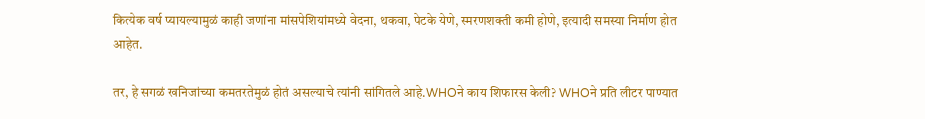कित्येक वर्ष प्यायल्यामुळं काही जणांना मांसपेशियांमध्ये वेदना, थकवा, पेटके येणे, स्मरणशक्ती कमी होणे, इत्यादी समस्या निर्माण होत आहेत.

तर, हे सगळं खनिजांच्या कमतरतेमुळं होतं असल्याचे त्यांनी सांगितले आहे.WHOने काय शिफारस केली? WHOने प्रति लीटर पाण्यात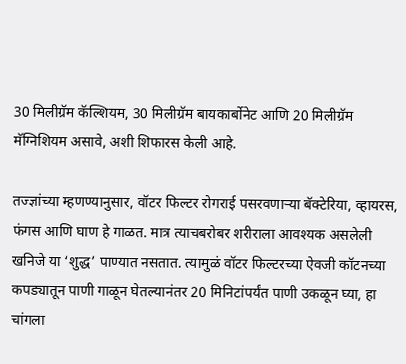30 मिलीग्रॅम कॅल्शियम, 30 मिलीग्रॅम बायकार्बोनेट आणि 20 मिलीग्रॅम मॅग्निशियम असावे, अशी शिफारस केली आहे.

तज्ज्ञांच्या म्हणण्यानुसार, वॉटर फिल्टर रोगराई पसरवणाऱ्या बॅक्टेरिया, व्हायरस, फंगस आणि घाण हे गाळत. मात्र त्याचबरोबर शरीराला आवश्यक असलेली खनिजे या ‘शुद्ध’ पाण्यात नसतात. त्यामुळं वॉटर फिल्टरच्या ऐवजी कॉटनच्या कपड्यातून पाणी गाळून घेतल्यानंतर 20 मिनिटांपर्यंत पाणी उकळून घ्या, हा चांगला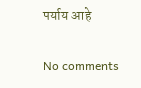पर्याय आहे

No comments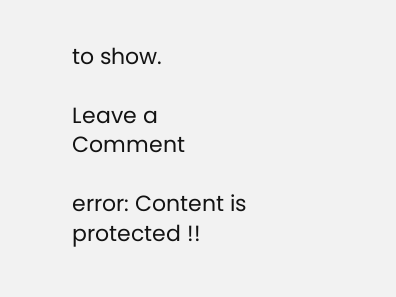to show.

Leave a Comment

error: Content is protected !!